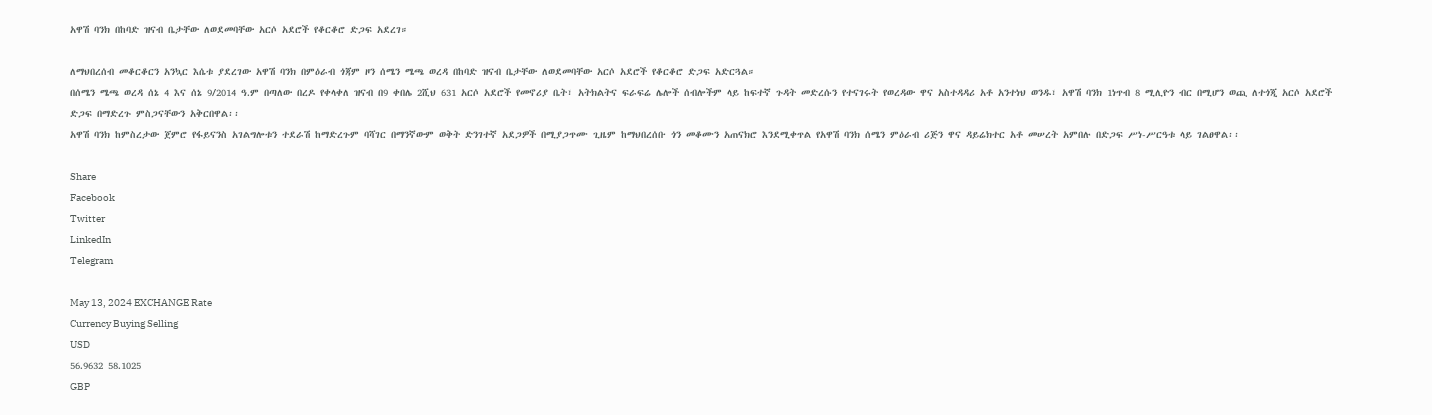አዋሽ ባንክ በከባድ ዝናብ ቤታቸው ለወደመባቸው አርሶ አደሮች የቆርቆሮ ድጋፍ አደረገ።

ለማህበረሰብ መቆርቆርን አንኳር እሴቱ ያደረገው አዋሽ ባንክ በምዕራብ ጎጃም ዞን ሰሜን ሜጫ ወረዳ በከባድ ዝናብ ቤታቸው ለወደመባቸው አርሶ አደሮች የቆርቆሮ ድጋፍ አድርጓል።
በሰሜን ሜጫ ወረዳ ሰኔ 4 እና ሰኔ 9/2014 ዓ.ም በጣለው በረዶ የቀላቀለ ዝናብ በ9 ቀበሌ 2ሺህ 631 አርሶ አደሮች የመኖሪያ ቤት፣ አትክልትና ፍራፍሬ ሌሎች ሰብሎችም ላይ ከፍተኛ ጉዳት መድረሱን የተናገሩት የወረዳው ዋና አስተዳዳሪ አቶ አንተነህ ወንዱ፣ አዋሽ ባንክ 1ነጥብ 8 ሚሊዮን ብር በሚሆን ወጪ ለተጎጂ አርሶ አደሮች ድጋፍ በማድረጉ ምስጋናቸውን አቅርበዋል፡፡
አዋሽ ባንክ ከምስረታው ጀምሮ የፋይናንስ አገልግሎቱን ተደራሽ ከማድረጉም ባሻገር በማንኛውም ወቅት ድንገተኛ አደጋዎች በሚያጋጥሙ ጊዜም ከማህበረሰቡ ጎን መቆሙን አጠናክሮ እንደሚቀጥል የአዋሽ ባንክ ሰሜን ምዕራብ ሪጅን ዋና ዳይሬክተር አቶ መሠረት አምበሉ በድጋፍ ሥነ-ሥርዓቱ ላይ ገልፀዋል፡፡

Share
Facebook
Twitter
LinkedIn
Telegram

May 13, 2024 EXCHANGE Rate
Currency Buying Selling
USD
56.9632 58.1025
GBP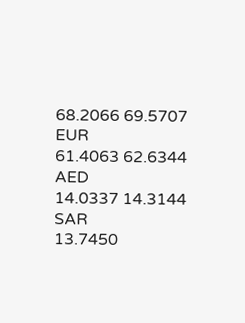68.2066 69.5707
EUR
61.4063 62.6344
AED
14.0337 14.3144
SAR
13.7450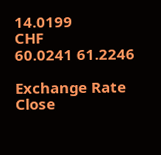14.0199
CHF
60.0241 61.2246

Exchange Rate
Close